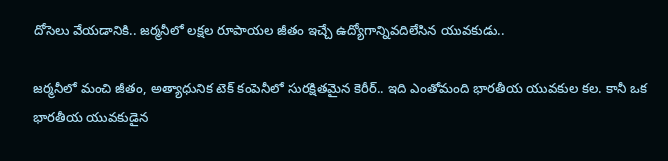దోసెలు వేయడానికి.. జర్మనీలో లక్షల రూపాయల జీతం ఇచ్చే ఉద్యోగాన్నివదిలేసిన యువకుడు..

జర్మనీలో మంచి జీతం, అత్యాధునిక టెక్ కంపెనీలో సురక్షితమైన కెరీర్.. ఇది ఎంతోమంది భారతీయ యువకుల కల. కానీ ఒక భారతీయ యువకుడైన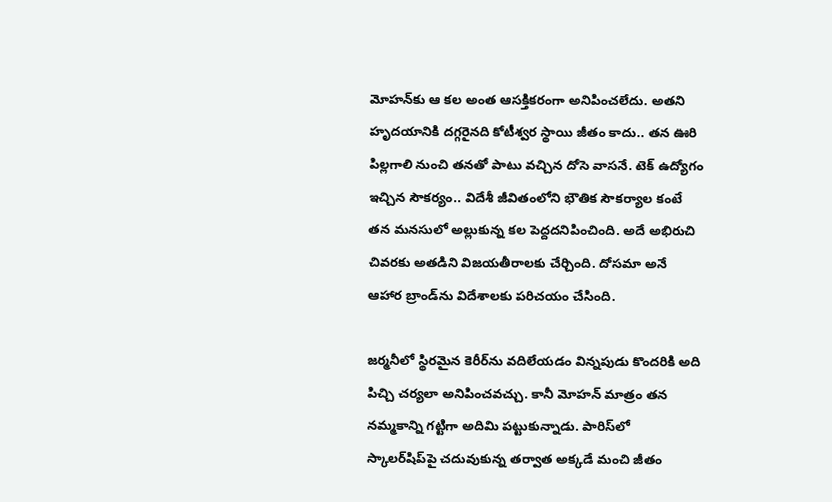మోహన్‌కు ఆ కల అంత ఆసక్తికరంగా అనిపించలేదు. అతని హృదయానికి దగ్గరైనది కోటీశ్వర స్థాయి జీతం కాదు.. తన ఊరి పిల్లగాలి నుంచి తనతో పాటు వచ్చిన దోసె వాసనే. టెక్ ఉద్యోగం ఇచ్చిన సౌకర్యం.. విదేశీ జీవితంలోని భౌతిక సౌకర్యాల కంటే తన మనసులో అల్లుకున్న కల పెద్దదనిపించింది. అదే అభిరుచి చివరకు అతడిని విజయతీరాలకు చేర్చింది. దోసమా అనే ఆహార బ్రాండ్‌ను విదేశాలకు పరిచయం చేసింది.

జర్మనీలో స్థిరమైన కెరీర్‌ను వదిలేయడం విన్నపుడు కొందరికి అది పిచ్చి చర్యలా అనిపించవచ్చు. కానీ మోహన్ మాత్రం తన నమ్మకాన్ని గట్టిగా అదిమి పట్టుకున్నాడు. పారిస్‌లో స్కాలర్‌షిప్‌పై చదువుకున్న తర్వాత అక్కడే మంచి జీతం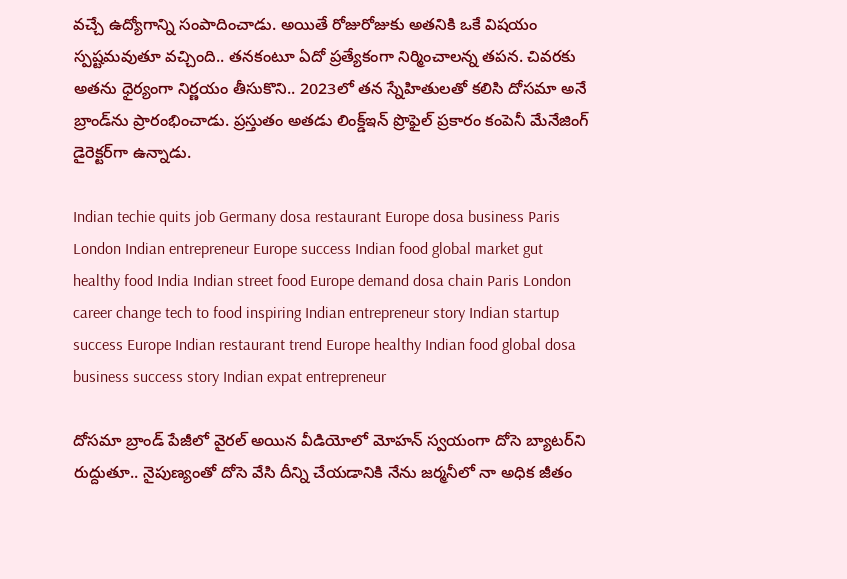వచ్చే ఉద్యోగాన్ని సంపాదించాడు. అయితే రోజురోజుకు అతనికి ఒకే విషయం స్పష్టమవుతూ వచ్చింది.. తనకంటూ ఏదో ప్రత్యేకంగా నిర్మించాలన్న తపన. చివరకు అతను ధైర్యంగా నిర్ణయం తీసుకొని.. 2023లో తన స్నేహితులతో కలిసి దోసమా అనే బ్రాండ్‌ను ప్రారంభించాడు. ప్రస్తుతం అతడు లింక్డ్‌ఇన్ ప్రొఫైల్ ప్రకారం కంపెనీ మేనేజింగ్ డైరెక్టర్‌గా ఉన్నాడు.

Indian techie quits job Germany dosa restaurant Europe dosa business Paris London Indian entrepreneur Europe success Indian food global market gut healthy food India Indian street food Europe demand dosa chain Paris London career change tech to food inspiring Indian entrepreneur story Indian startup success Europe Indian restaurant trend Europe healthy Indian food global dosa business success story Indian expat entrepreneur

దోసమా బ్రాండ్ పేజీలో వైరల్ అయిన వీడియోలో మోహన్ స్వయంగా దోసె బ్యాటర్‌ని రుద్దుతూ.. నైపుణ్యంతో దోసె వేసి దీన్ని చేయడానికి నేను జర్మనీలో నా అధిక జీతం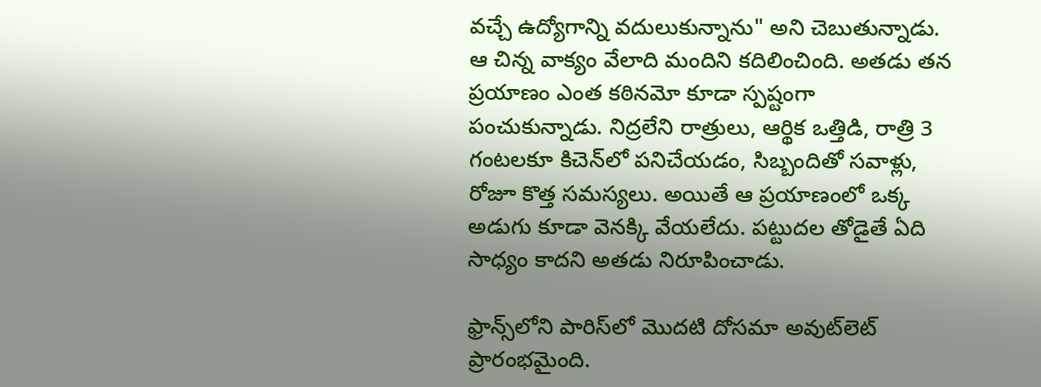వచ్చే ఉద్యోగాన్ని వదులుకున్నాను" అని చెబుతున్నాడు. ఆ చిన్న వాక్యం వేలాది మందిని కదిలించింది. అతడు తన ప్రయాణం ఎంత కఠినమో కూడా స్పష్టంగా పంచుకున్నాడు. నిద్రలేని రాత్రులు, ఆర్థిక ఒత్తిడి, రాత్రి 3 గంటలకూ కిచెన్‌లో పనిచేయడం, సిబ్బందితో సవాళ్లు, రోజూ కొత్త సమస్యలు. అయితే ఆ ప్రయాణంలో ఒక్క అడుగు కూడా వెనక్కి వేయలేదు. పట్టుదల తోడైతే ఏది సాధ్యం కాదని అతడు నిరూపించాడు.

ఫ్రాన్స్‌లోని పారిస్‌లో మొదటి దోసమా అవుట్‌లెట్ ప్రారంభమైంది.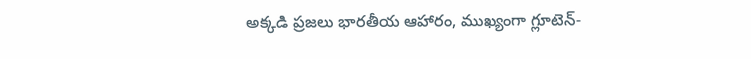అక్కడి ప్రజలు భారతీయ ఆహారం, ముఖ్యంగా గ్లూటెన్-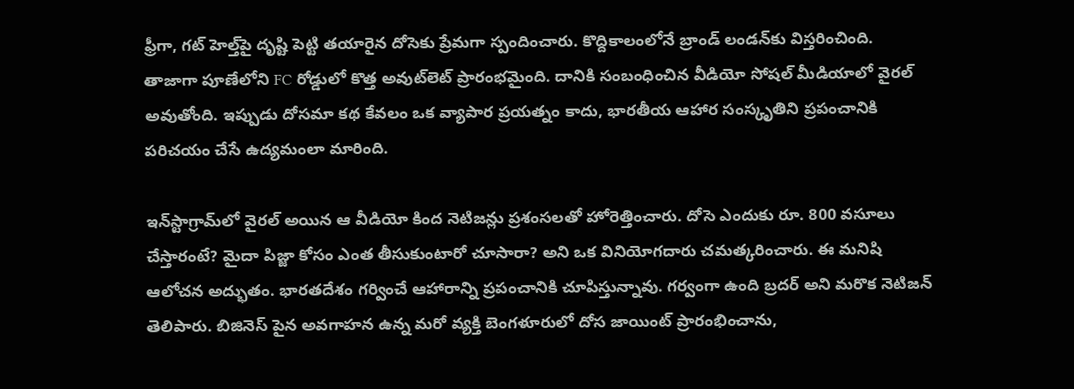ఫ్రీగా, గట్ హెల్త్‌పై దృష్టి పెట్టి తయారైన దోసెకు ప్రేమగా స్పందించారు. కొద్దికాలంలోనే బ్రాండ్ లండన్‌కు విస్తరించింది. తాజాగా పూణేలోని FC రోడ్డులో కొత్త అవుట్‌లెట్ ప్రారంభమైంది. దానికి సంబంధించిన వీడియో సోషల్ మీడియాలో వైరల్ అవుతోంది. ఇప్పుడు దోసమా కథ కేవలం ఒక వ్యాపార ప్రయత్నం కాదు, భారతీయ ఆహార సంస్కృతిని ప్రపంచానికి పరిచయం చేసే ఉద్యమంలా మారింది.

ఇన్‌స్టాగ్రామ్‌లో వైరల్ అయిన ఆ వీడియో కింద నెటిజన్లు ప్రశంసలతో హోరెత్తించారు. దోసె ఎందుకు రూ. 800 వసూలు చేస్తారంటే? మైదా పిజ్జా కోసం ఎంత తీసుకుంటారో చూసారా? అని ఒక వినియోగదారు చమత్కరించారు. ఈ మనిషి ఆలోచన అద్భుతం. భారతదేశం గర్వించే ఆహారాన్ని ప్రపంచానికి చూపిస్తున్నావు. గర్వంగా ఉంది బ్రదర్ అని మరొక నెటిజన్ తెలిపారు. బిజినెస్ పైన అవగాహన ఉన్న మరో వ్యక్తి బెంగళూరులో దోస జాయింట్ ప్రారంభించాను,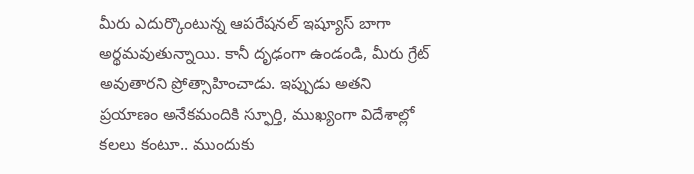మీరు ఎదుర్కొంటున్న ఆపరేషనల్ ఇష్యూస్ బాగా అర్థమవుతున్నాయి. కానీ దృఢంగా ఉండండి, మీరు గ్రేట్ అవుతారని ప్రోత్సాహించాడు. ఇప్పుడు అతని ప్రయాణం అనేకమందికి స్ఫూర్తి, ముఖ్యంగా విదేశాల్లో కలలు కంటూ.. ముందుకు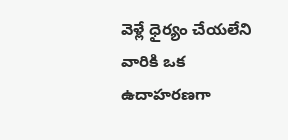వెళ్లే ధైర్యం చేయలేని వారికి ఒక ఉదాహరణగా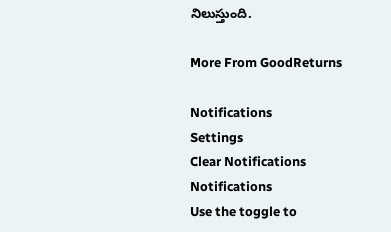నిలుస్తుంది.

More From GoodReturns

Notifications
Settings
Clear Notifications
Notifications
Use the toggle to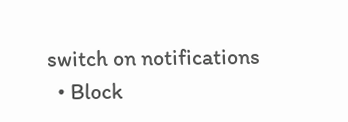switch on notifications
  • Block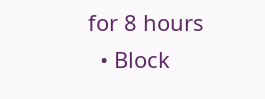for 8 hours
  • Block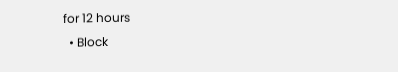for 12 hours
  • Block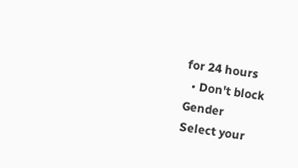for 24 hours
  • Don't block
Gender
Select your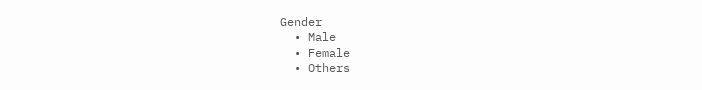Gender
  • Male
  • Female
  • Others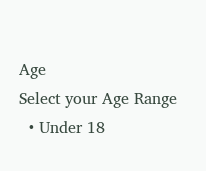Age
Select your Age Range
  • Under 18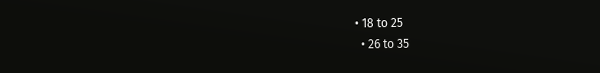• 18 to 25
  • 26 to 35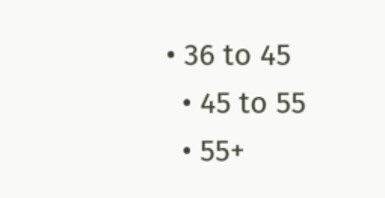• 36 to 45
  • 45 to 55
  • 55+